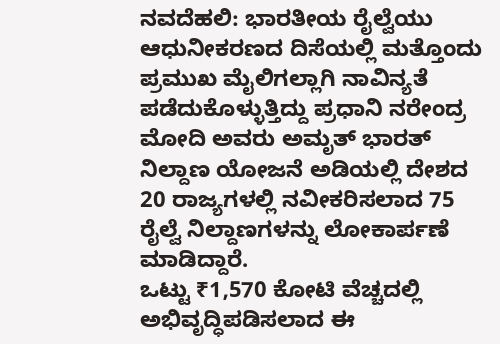ನವದೆಹಲಿ: ಭಾರತೀಯ ರೈಲ್ವೆಯು ಆಧುನೀಕರಣದ ದಿಸೆಯಲ್ಲಿ ಮತ್ತೊಂದು ಪ್ರಮುಖ ಮೈಲಿಗಲ್ಲಾಗಿ ನಾವಿನ್ಯತೆ ಪಡೆದುಕೊಳ್ಳುತ್ತಿದ್ದು ಪ್ರಧಾನಿ ನರೇಂದ್ರ ಮೋದಿ ಅವರು ಅಮೃತ್ ಭಾರತ್ ನಿಲ್ದಾಣ ಯೋಜನೆ ಅಡಿಯಲ್ಲಿ ದೇಶದ 20 ರಾಜ್ಯಗಳಲ್ಲಿ ನವೀಕರಿಸಲಾದ 75 ರೈಲ್ವೆ ನಿಲ್ದಾಣಗಳನ್ನು ಲೋಕಾರ್ಪಣೆ ಮಾಡಿದ್ದಾರೆ.
ಒಟ್ಟು ₹1,570 ಕೋಟಿ ವೆಚ್ಚದಲ್ಲಿ ಅಭಿವೃದ್ಧಿಪಡಿಸಲಾದ ಈ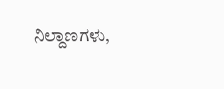ನಿಲ್ದಾಣಗಳು,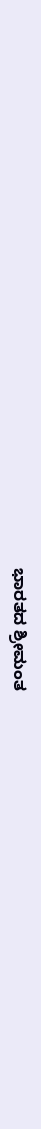ಭಾರತದ ಶ್ರೀಮಂತ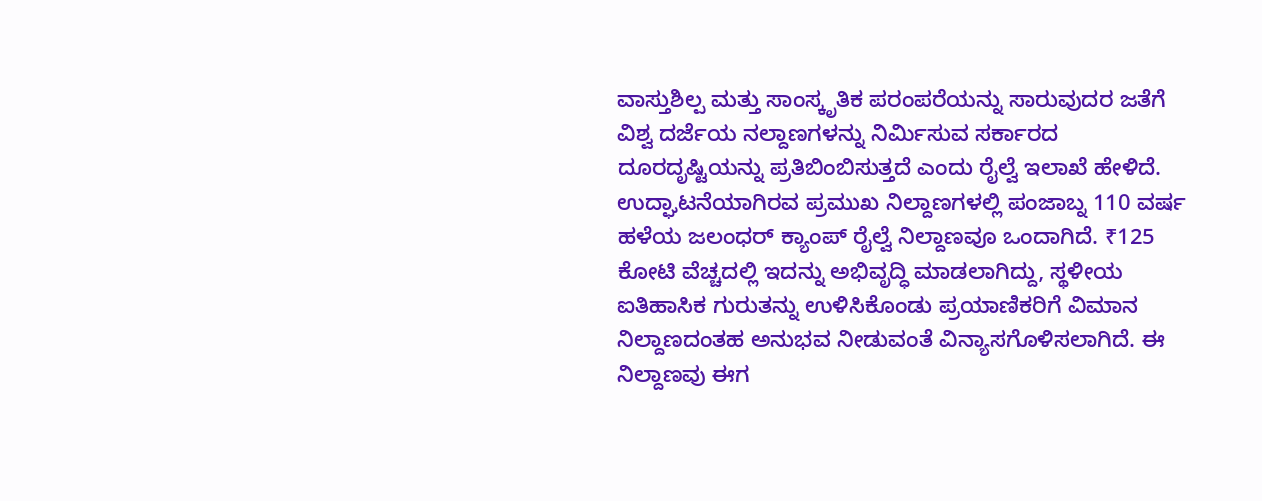ವಾಸ್ತುಶಿಲ್ಪ ಮತ್ತು ಸಾಂಸ್ಕೃತಿಕ ಪರಂಪರೆಯನ್ನು ಸಾರುವುದರ ಜತೆಗೆ ವಿಶ್ವ ದರ್ಜೆಯ ನಲ್ದಾಣಗಳನ್ನು ನಿರ್ಮಿಸುವ ಸರ್ಕಾರದ ದೂರದೃಷ್ಟಿಯನ್ನು ಪ್ರತಿಬಿಂಬಿಸುತ್ತದೆ ಎಂದು ರೈಲ್ವೆ ಇಲಾಖೆ ಹೇಳಿದೆ.
ಉದ್ಘಾಟನೆಯಾಗಿರವ ಪ್ರಮುಖ ನಿಲ್ದಾಣಗಳಲ್ಲಿ ಪಂಜಾಬ್ನ 110 ವರ್ಷ ಹಳೆಯ ಜಲಂಧರ್ ಕ್ಯಾಂಪ್ ರೈಲ್ವೆ ನಿಲ್ದಾಣವೂ ಒಂದಾಗಿದೆ. ₹125 ಕೋಟಿ ವೆಚ್ಚದಲ್ಲಿ ಇದನ್ನು ಅಭಿವೃದ್ಧಿ ಮಾಡಲಾಗಿದ್ದು, ಸ್ಥಳೀಯ ಐತಿಹಾಸಿಕ ಗುರುತನ್ನು ಉಳಿಸಿಕೊಂಡು ಪ್ರಯಾಣಿಕರಿಗೆ ವಿಮಾನ ನಿಲ್ದಾಣದಂತಹ ಅನುಭವ ನೀಡುವಂತೆ ವಿನ್ಯಾಸಗೊಳಿಸಲಾಗಿದೆ. ಈ ನಿಲ್ದಾಣವು ಈಗ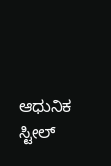ಆಧುನಿಕ ಸ್ಟೀಲ್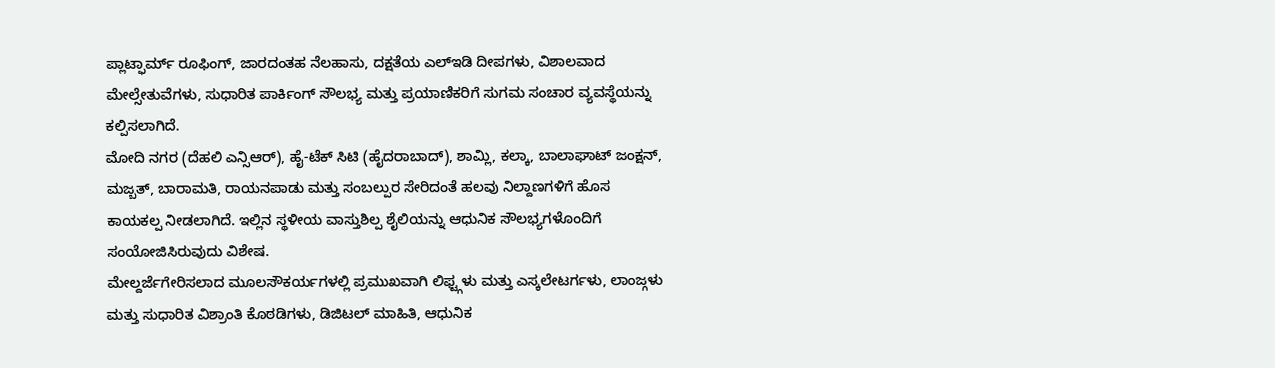ಪ್ಲಾಟ್ಫಾರ್ಮ್ ರೂಫಿಂಗ್, ಜಾರದಂತಹ ನೆಲಹಾಸು, ದಕ್ಷತೆಯ ಎಲ್ಇಡಿ ದೀಪಗಳು, ವಿಶಾಲವಾದ ಮೇಲ್ಸೇತುವೆಗಳು, ಸುಧಾರಿತ ಪಾರ್ಕಿಂಗ್ ಸೌಲಭ್ಯ ಮತ್ತು ಪ್ರಯಾಣಿಕರಿಗೆ ಸುಗಮ ಸಂಚಾರ ವ್ಯವಸ್ಥೆಯನ್ನು ಕಲ್ಪಿಸಲಾಗಿದೆ.
ಮೋದಿ ನಗರ (ದೆಹಲಿ ಎನ್ಸಿಆರ್), ಹೈ-ಟೆಕ್ ಸಿಟಿ (ಹೈದರಾಬಾದ್), ಶಾಮ್ಲಿ, ಕಲ್ಕಾ, ಬಾಲಾಘಾಟ್ ಜಂಕ್ಷನ್, ಮಜ್ಬತ್, ಬಾರಾಮತಿ, ರಾಯನಪಾಡು ಮತ್ತು ಸಂಬಲ್ಪುರ ಸೇರಿದಂತೆ ಹಲವು ನಿಲ್ದಾಣಗಳಿಗೆ ಹೊಸ ಕಾಯಕಲ್ಪ ನೀಡಲಾಗಿದೆ. ಇಲ್ಲಿನ ಸ್ಥಳೀಯ ವಾಸ್ತುಶಿಲ್ಪ ಶೈಲಿಯನ್ನು ಆಧುನಿಕ ಸೌಲಭ್ಯಗಳೊಂದಿಗೆ ಸಂಯೋಜಿಸಿರುವುದು ವಿಶೇಷ.
ಮೇಲ್ದರ್ಜೆಗೇರಿಸಲಾದ ಮೂಲಸೌಕರ್ಯಗಳಲ್ಲಿ ಪ್ರಮುಖವಾಗಿ ಲಿಫ್ಟ್ಗಳು ಮತ್ತು ಎಸ್ಕಲೇಟರ್ಗಳು, ಲಾಂಜ್ಗಳು ಮತ್ತು ಸುಧಾರಿತ ವಿಶ್ರಾಂತಿ ಕೊಠಡಿಗಳು, ಡಿಜಿಟಲ್ ಮಾಹಿತಿ, ಆಧುನಿಕ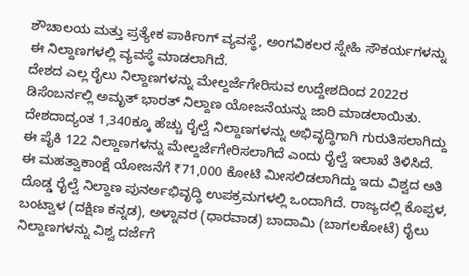ಶೌಚಾಲಯ ಮತ್ತು ಪ್ರತ್ಯೇಕ ಪಾರ್ಕಿಂಗ್ ವ್ಯವಸ್ಥೆ, ಅಂಗವಿಕಲರ ಸ್ನೇಹಿ ಸೌಕರ್ಯಗಳನ್ನು ಈ ನಿಲ್ದಾಣಗಳಲ್ಲಿ ವ್ಯವಸ್ಥೆ ಮಾಡಲಾಗಿದೆ.
ದೇಶದ ಎಲ್ಲ ರೈಲು ನಿಲ್ದಾಣಗಳನ್ನು ಮೇಲ್ದರ್ಜೆಗೇರಿಸುವ ಉದ್ದೇಶದಿಂದ 2022ರ ಡಿಸೆಂಬರ್ನಲ್ಲಿ ಅಮೃತ್ ಭಾರತ್ ನಿಲ್ದಾಣ ಯೋಜನೆಯನ್ನು ಜಾರಿ ಮಾಡಲಾಯಿತು. ದೇಶದಾದ್ಯಂತ 1,340ಕ್ಕೂ ಹೆಚ್ಚು ರೈಲ್ವೆ ನಿಲ್ದಾಣಗಳನ್ನು ಅಭಿವೃದ್ಧಿಗಾಗಿ ಗುರುತಿಸಲಾಗಿದ್ದು ಈ ಪೈಕಿ 122 ನಿಲ್ದಾಣಗಳನ್ನು ಮೇಲ್ದರ್ಜೆಗೇರಿಸಲಾಗಿದೆ ಎಂದು ರೈಲ್ವೆ ಇಲಾಖೆ ತಿಳಿಸಿದೆ.
ಈ ಮಹತ್ವಾಕಾಂಕ್ಷೆ ಯೋಜನೆಗೆ ₹71,000 ಕೋಟಿ ಮೀಸಲಿಡಲಾಗಿದ್ದು ಇದು ವಿಶ್ವದ ಅತಿ ದೊಡ್ಡ ರೈಲ್ವೆ ನಿಲ್ದಾಣ ಪುನರ್ಅಭಿವೃದ್ಧಿ ಉಪಕ್ರಮಗಳಲ್ಲಿ ಒಂದಾಗಿದೆ. ರಾಜ್ಯದಲ್ಲಿ ಕೊಪ್ಪಳ, ಬಂಟ್ವಾಳ (ದಕ್ಷಿಣ ಕನ್ನಡ), ಅಳ್ನಾವರ (ಧಾರವಾಡ) ಬಾದಾಮಿ (ಬಾಗಲಕೋಟೆ) ರೈಲು ನಿಲ್ದಾಣಗಳನ್ನು ವಿಶ್ವ ದರ್ಜೆಗೆ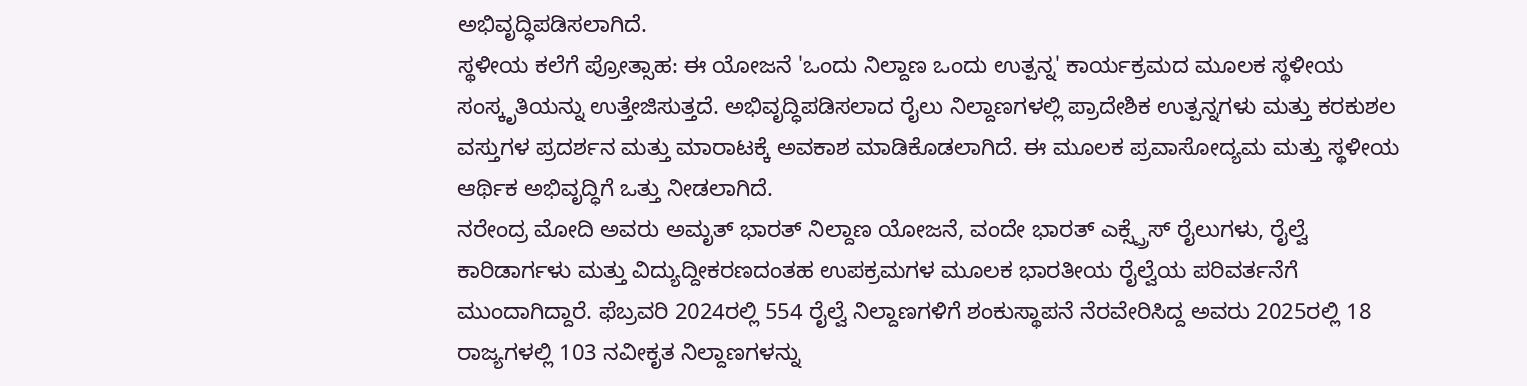ಅಭಿವೃದ್ಧಿಪಡಿಸಲಾಗಿದೆ.
ಸ್ಥಳೀಯ ಕಲೆಗೆ ಪ್ರೋತ್ಸಾಹ: ಈ ಯೋಜನೆ 'ಒಂದು ನಿಲ್ದಾಣ ಒಂದು ಉತ್ಪನ್ನ' ಕಾರ್ಯಕ್ರಮದ ಮೂಲಕ ಸ್ಥಳೀಯ ಸಂಸ್ಕೃತಿಯನ್ನು ಉತ್ತೇಜಿಸುತ್ತದೆ. ಅಭಿವೃದ್ಧಿಪಡಿಸಲಾದ ರೈಲು ನಿಲ್ದಾಣಗಳಲ್ಲಿ ಪ್ರಾದೇಶಿಕ ಉತ್ಪನ್ನಗಳು ಮತ್ತು ಕರಕುಶಲ ವಸ್ತುಗಳ ಪ್ರದರ್ಶನ ಮತ್ತು ಮಾರಾಟಕ್ಕೆ ಅವಕಾಶ ಮಾಡಿಕೊಡಲಾಗಿದೆ. ಈ ಮೂಲಕ ಪ್ರವಾಸೋದ್ಯಮ ಮತ್ತು ಸ್ಥಳೀಯ ಆರ್ಥಿಕ ಅಭಿವೃದ್ಧಿಗೆ ಒತ್ತು ನೀಡಲಾಗಿದೆ.
ನರೇಂದ್ರ ಮೋದಿ ಅವರು ಅಮೃತ್ ಭಾರತ್ ನಿಲ್ದಾಣ ಯೋಜನೆ, ವಂದೇ ಭಾರತ್ ಎಕ್ಸ್ಪ್ರೆಸ್ ರೈಲುಗಳು, ರೈಲ್ವೆ ಕಾರಿಡಾರ್ಗಳು ಮತ್ತು ವಿದ್ಯುದ್ದೀಕರಣದಂತಹ ಉಪಕ್ರಮಗಳ ಮೂಲಕ ಭಾರತೀಯ ರೈಲ್ವೆಯ ಪರಿವರ್ತನೆಗೆ ಮುಂದಾಗಿದ್ದಾರೆ. ಫೆಬ್ರವರಿ 2024ರಲ್ಲಿ 554 ರೈಲ್ವೆ ನಿಲ್ದಾಣಗಳಿಗೆ ಶಂಕುಸ್ಥಾಪನೆ ನೆರವೇರಿಸಿದ್ದ ಅವರು 2025ರಲ್ಲಿ 18 ರಾಜ್ಯಗಳಲ್ಲಿ 103 ನವೀಕೃತ ನಿಲ್ದಾಣಗಳನ್ನು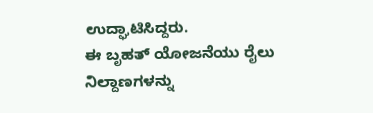ಉದ್ಘಾಟಿಸಿದ್ದರು.
ಈ ಬೃಹತ್ ಯೋಜನೆಯು ರೈಲು ನಿಲ್ದಾಣಗಳನ್ನು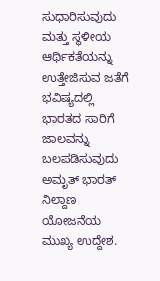ಸುಧಾರಿಸುವುದು ಮತ್ತು ಸ್ಥಳೀಯ ಆರ್ಥಿಕತೆಯನ್ನು ಉತ್ತೇಜಿಸುವ ಜತೆಗೆ ಭವಿಷ್ಯದಲ್ಲಿ ಭಾರತದ ಸಾರಿಗೆ ಜಾಲವನ್ನು ಬಲಪಡಿಸುವುದು ಅಮೃತ್ ಭಾರತ್ ನಿಲ್ದಾಣ ಯೋಜನೆಯ ಮುಖ್ಯ ಉದ್ದೇಶ.